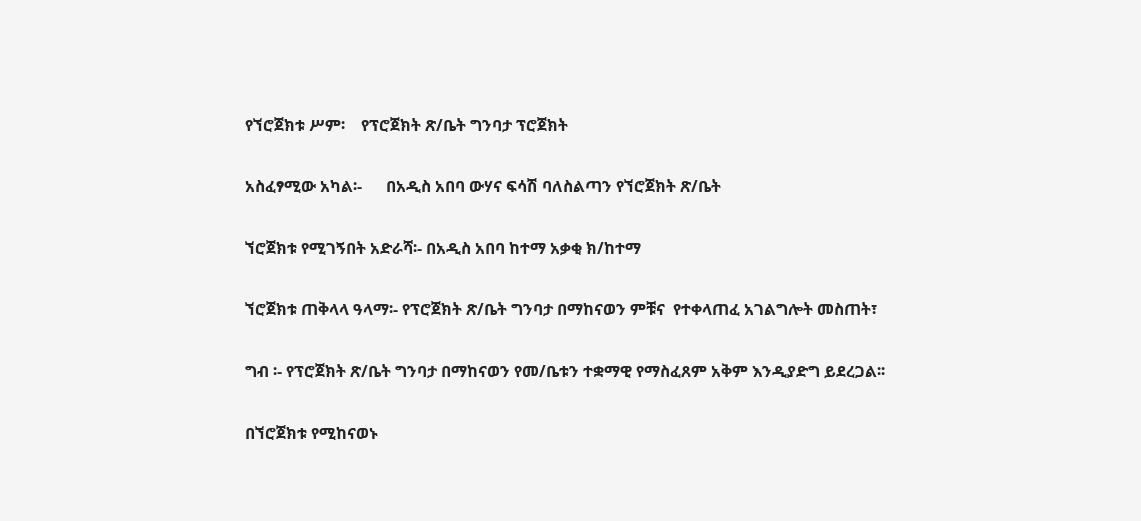የኘሮጀክቱ ሥም፡    የፕሮጀክት ጽ/ቤት ግንባታ ፕሮጀክት

አስፈፃሚው አካል፡-      በአዲስ አበባ ውሃና ፍሳሽ ባለስልጣን የኘሮጀክት ጽ/ቤት

ኘሮጀክቱ የሚገኝበት አድራሻ፡- በአዲስ አበባ ከተማ አቃቂ ክ/ከተማ

ኘሮጀክቱ ጠቅላላ ዓላማ፡- የፕሮጀክት ጽ/ቤት ግንባታ በማከናወን ምቹና  የተቀላጠፈ አገልግሎት መስጠት፣

ግብ ፡- የፕሮጀክት ጽ/ቤት ግንባታ በማከናወን የመ/ቤቱን ተቋማዊ የማስፈጸም አቅም እንዲያድግ ይደረጋል፡፡

በኘሮጀክቱ የሚከናወኑ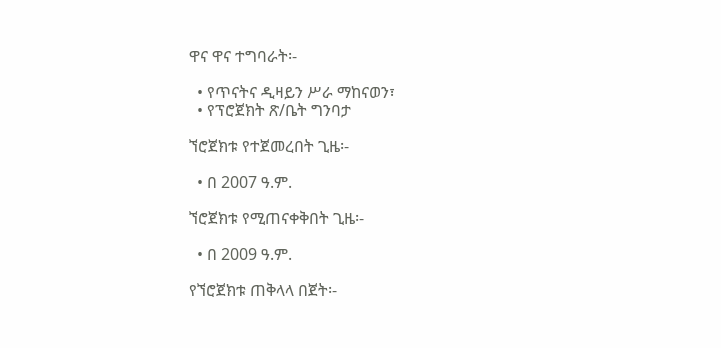ዋና ዋና ተግባራት፡-

  • የጥናትና ዲዛይን ሥራ ማከናወን፣
  • የፕሮጀክት ጽ/ቤት ግንባታ

ኘሮጀክቱ የተጀመረበት ጊዜ፡-

  • በ 2007 ዓ.ም.

ኘሮጀክቱ የሚጠናቀቅበት ጊዜ፡-

  • በ 2009 ዓ.ም.

የኘሮጀክቱ ጠቅላላ በጀት፡-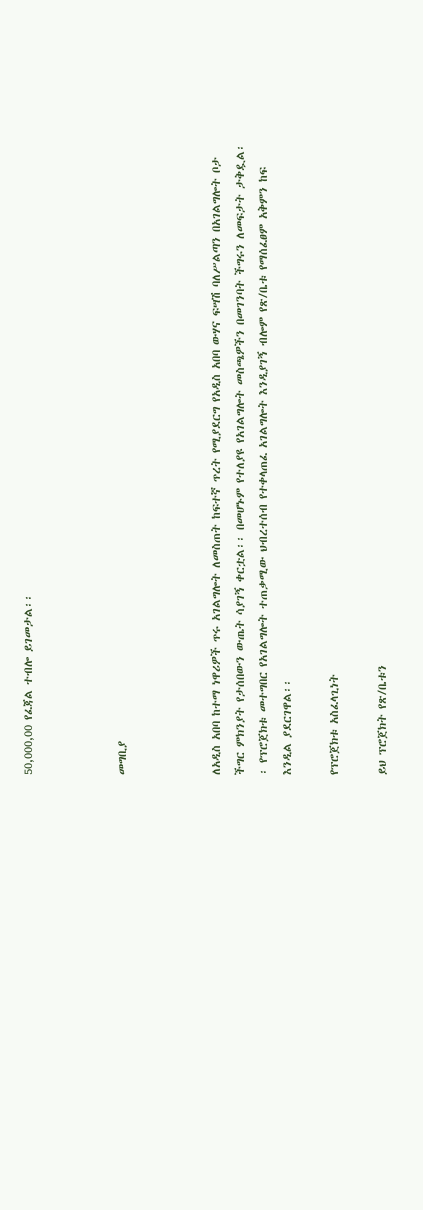50,000,00 የፈጃል ተብሎ ይገመታል፡፡



መግቢያ



ለአዲስ አበባ ከተማ ነዋሪዎች ጥሩ አገልግሎት ለመስጠት ከፍተኛ ጥረት የሚያደርግ የአዲስ አበባ ውሃና ፍሣሽ ባለሥልጣን በአገልግሎት ቦታ ችግር ምክንያት የታሰበውን ውጤት ሳያገኝ ቀርቷል፡፡ በመሆኑም የተለያዩ የአገልግሎት መስጫዎችን በመገንባት ችግሩን ለመፍታት ታቅዷል፡፡ የፕሮጀክቱ መተግበር የአገልግሎት ተጠቃሚው ህብረተሰብ የተቀላጠፈ አገልግሎት እንዲያገኝ ብሎም የጽ/ቤቱ የማሰፈፀም አቅምን ከፍ እንዲል ያደርገዋል፡፡

የፕሮጀክቱ አስፈላጊነት

ይህ ፕሮጀክት የጽ/ቤቱን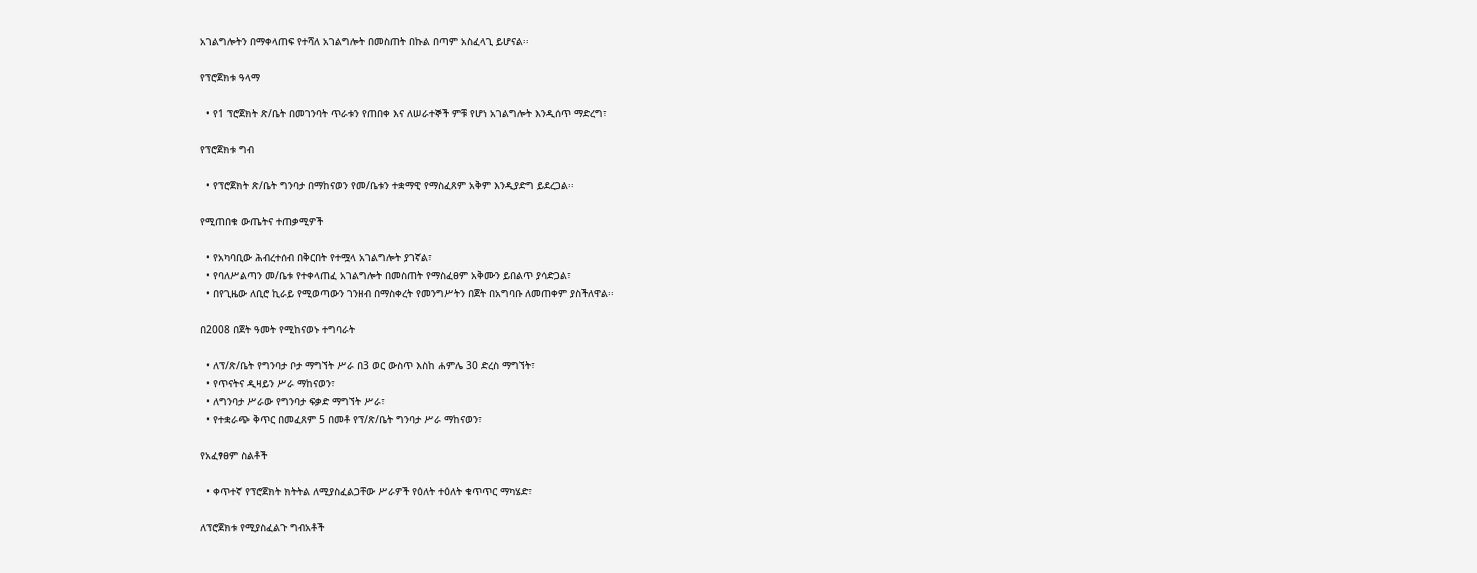አገልግሎትን በማቀላጠፍ የተሻለ አገልግሎት በመስጠት በኩል በጣም አስፈላጊ ይሆናል፡፡

የፕሮጀክቱ ዓላማ

  • የ1 ፕሮጀክት ጽ/ቤት በመገንባት ጥራቱን የጠበቀ እና ለሠራተኞች ምቹ የሆነ አገልግሎት እንዲሰጥ ማድረግ፣

የፕሮጀክቱ ግብ

  • የፕሮጀክት ጽ/ቤት ግንባታ በማከናወን የመ/ቤቱን ተቋማዊ የማስፈጸም አቅም እንዲያድግ ይደረጋል፡፡

የሚጠበቁ ውጤትና ተጠቃሚዎች

  • የአካባቢው ሕብረተሰብ በቅርበት የተሟላ አገልግሎት ያገኛል፣
  • የባለሥልጣን መ/ቤቱ የተቀላጠፈ አገልግሎት በመስጠት የማስፈፀም አቅሙን ይበልጥ ያሳድጋል፣
  • በየጊዜው ለቢሮ ኪራይ የሚወጣውን ገንዘብ በማስቀረት የመንግሥትን በጀት በአግባቡ ለመጠቀም ያስችለዋል፡፡

በ2008 በጀት ዓመት የሚከናወኑ ተግባራት

  • ለፕ/ጽ/ቤት የግንባታ ቦታ ማግኘት ሥራ በ3 ወር ውስጥ እስከ ሐምሌ 30 ድረስ ማግኘት፣
  • የጥናትና ዲዛይን ሥራ ማከናወን፣
  • ለግንባታ ሥራው የግንባታ ፍቃድ ማግኘት ሥራ፣
  • የተቋራጭ ቅጥር በመፈጸም 5 በመቶ የፕ/ጽ/ቤት ግንባታ ሥራ ማከናወን፣

የአፈፃፀም ስልቶች

  • ቀጥተኛ የፕሮጀክት ክትትል ለሚያስፈልጋቸው ሥራዎች የዕለት ተዕለት ቁጥጥር ማካሄድ፣

ለፕሮጀክቱ የሚያስፈልጉ ግብአቶች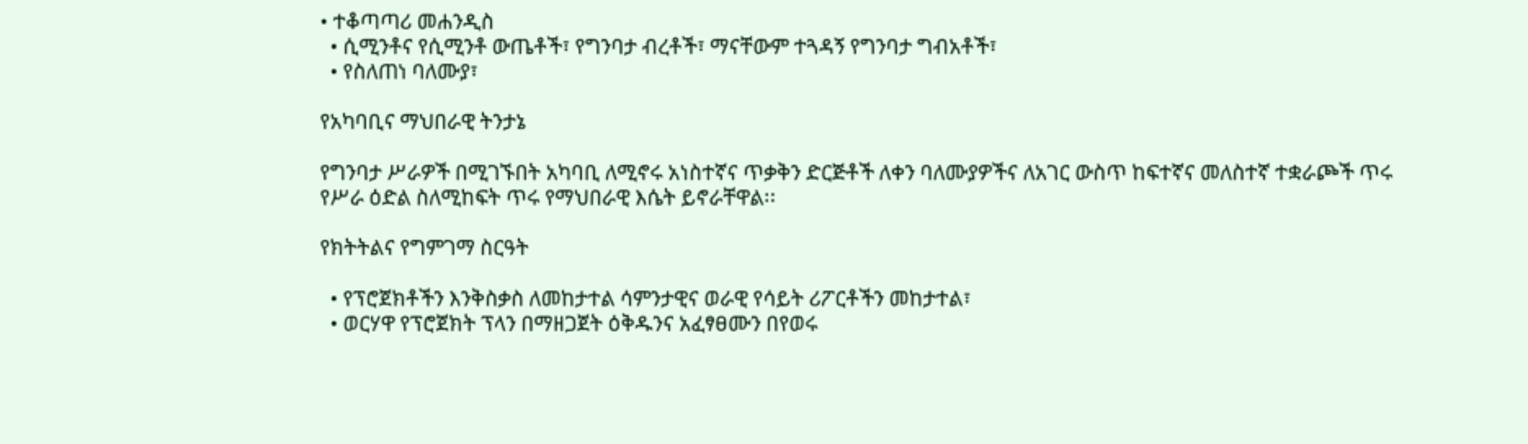• ተቆጣጣሪ መሐንዲስ
  • ሲሚንቶና የሲሚንቶ ውጤቶች፣ የግንባታ ብረቶች፣ ማናቸውም ተጓዳኝ የግንባታ ግብአቶች፣
  • የስለጠነ ባለሙያ፣

የአካባቢና ማህበራዊ ትንታኔ

የግንባታ ሥራዎች በሚገኙበት አካባቢ ለሚኖሩ አነስተኛና ጥቃቅን ድርጅቶች ለቀን ባለሙያዎችና ለአገር ውስጥ ከፍተኛና መለስተኛ ተቋራጮች ጥሩ የሥራ ዕድል ስለሚከፍት ጥሩ የማህበራዊ እሴት ይኖራቸዋል፡፡

የክትትልና የግምገማ ስርዓት

  • የፕሮጀክቶችን እንቅስቃስ ለመከታተል ሳምንታዊና ወራዊ የሳይት ሪፖርቶችን መከታተል፣
  • ወርሃዋ የፕሮጀክት ፕላን በማዘጋጀት ዕቅዱንና አፈፃፀሙን በየወሩ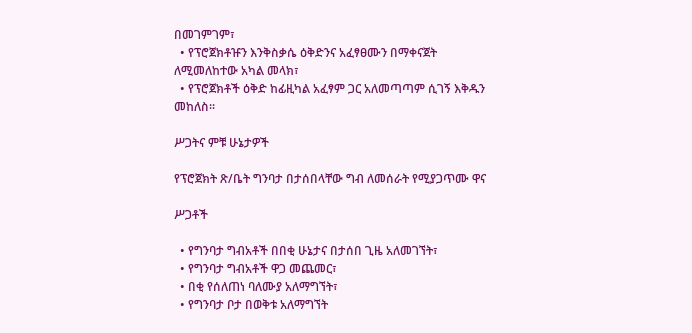በመገምገም፣
  • የፕሮጀክቶዡን እንቅስቃሴ ዕቅድንና አፈፃፀሙን በማቀናጀት ለሚመለከተው አካል መላክ፣
  • የፕሮጀክቶች ዕቅድ ከፊዚካል አፈፃም ጋር አለመጣጣም ሲገኝ እቅዱን መከለስ፡፡

ሥጋትና ምቹ ሁኔታዎች

የፕሮጀክት ጽ/ቤት ግንባታ በታሰበላቸው ግብ ለመሰራት የሚያጋጥሙ ዋና

ሥጋቶች

  • የግንባታ ግብአቶች በበቂ ሁኔታና በታሰበ ጊዜ አለመገኘት፣
  • የግንባታ ግብአቶች ዋጋ መጨመር፣
  • በቂ የሰለጠነ ባለሙያ አለማግኘት፣
  • የግንባታ ቦታ በወቅቱ አለማግኘት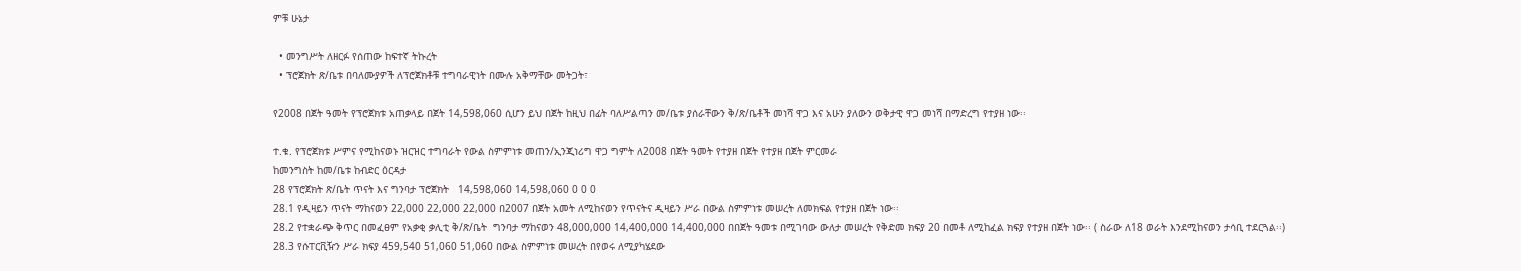ምቹ ሁኔታ

  • መንግሥት ለዘርፉ የሰጠው ከፍተኛ ትኩረት
  • ፕሮጀክት ጽ/ቤቱ በባለሙያዎች ለፕሮጀክቶቹ ተግባራዊነት በሙሉ አቅማቸው መትጋት፣

የ2008 በጀት ዓመት የፕሮጀክቱ አጠቃላይ በጀት 14,598,060 ሲሆን ይህ በጀት ከዚህ በፊት ባለሥልጣን መ/ቤቱ ያሰራቸውን ቅ/ጽ/ቤቶች መነሻ ዋጋ እና አሁን ያለውን ወቅታዊ ዋጋ መነሻ በማድረግ የተያዘ ነው፡፡

ተ.ቁ. የፕሮጀክቱ ሥምና የሚከናወኑ ዝርዝር ተግባራት የውል ስምምነቱ መጠን/ኢንጂነሪግ ዋጋ ግምት ለ2008 በጀት ዓመት የተያዘ በጀት የተያዘ በጀት ምርመራ
ከመንግስት ከመ/ቤቱ ከብድር ዕርዳታ
28 የፕሮጀክት ጽ/ቤት ጥናት እና ግንባታ ፕሮጀክት   14,598,060 14,598,060 0 0 0
28.1 የዲዛይን ጥናት ማከናወን 22,000 22,000 22,000 በ2007 በጀት አመት ለሚከናወን የጥናትና ዲዛይን ሥራ በውል ስምምነቱ መሠረት ለመክፍል የተያዘ በጀት ነው፡፡
28.2 የተቋራጭ ቅጥር በመፈፀም የአቃቂ ቃሊቲ ቅ/ጽ/ቤት  ግንባታ ማከናወን 48,000,000 14,400,000 14,400,000 በበጀት ዓመቱ በሚገባው ውለታ መሠረት የቅድመ ክፍያ 20 በመቶ ለሚከፈል ክፍያ የተያዘ በጀት ነው፡፡ ( ስራው ለ18 ወራት እንደሚከናወን ታሳቢ ተደርጓል፡፡)
28.3 የሱፐርቪዥን ሥራ ክፍያ 459,540 51,060 51,060 በውል ስምምነቱ መሠረት በየወሩ ለሚያካሄደው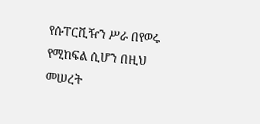የሱፐርቪዥን ሥራ በየወሩ የሚከፍል ሲሆን በዚህ መሠረት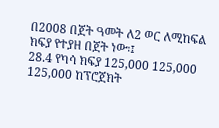በ2008 በጀት ዓመት ለ2 ወር ለሚከፍል ክፍያ የተያዘ በጀት ነው፡፤
28.4 የካሳ ክፍያ 125,000 125,000 125,000 ከፕሮጀክት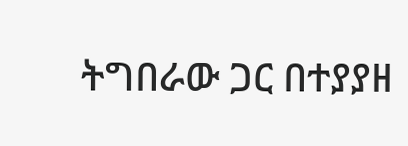ትግበራው ጋር በተያያዘ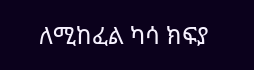ለሚከፈል ካሳ ክፍያ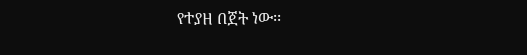የተያዘ በጀት ነው፡፡